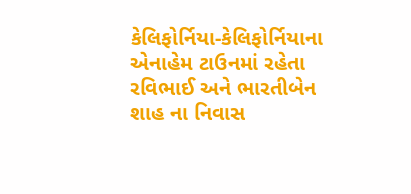કેલિફોર્નિયા-કેલિફોર્નિયાના એનાહેમ ટાઉનમાં રહેતા રવિભાઈ અને ભારતીબેન શાહ ના નિવાસ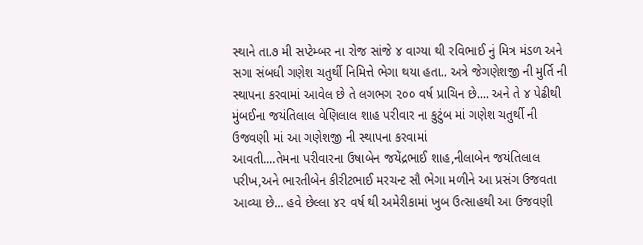સ્થાને તા.૭ મી સપ્ટેમ્બર ના રોજ સાંજે ૪ વાગ્યા થી રવિભાઈ નું મિત્ર મંડળ અને સગા સંબધી ગણેશ ચતુર્થી નિમિત્તે ભેગા થયા હતા.. અત્રે જેગણેશજી ની મુર્તિ ની સ્થાપના કરવામાં આવેલ છે તે લગભગ ૨૦૦ વર્ષ પ્રાચિન છે.... અને તે ૪ પેઢીથી મુંબઈના જયંતિલાલ વેણિલાલ શાહ પરીવાર ના કુટુંબ માં ગણેશ ચતુર્થી ની ઉજવણી માં આ ગણેશજી ની સ્થાપના કરવામાં
આવતી....તેમના પરીવારના ઉષાબેન જયેંદ્રભાઈ શાહ,નીલાબેન જયંતિલાલ પરીખ,અને ભારતીબેન કીરીટભાઈ મરચન્ટ સૌ ભેગા મળીને આ પ્રસંગ ઉજવતા આવ્યા છે... હવે છેલ્લા ૪૨ વર્ષ થી અમેરીકામાં ખુબ ઉત્સાહથી આ ઉજવણી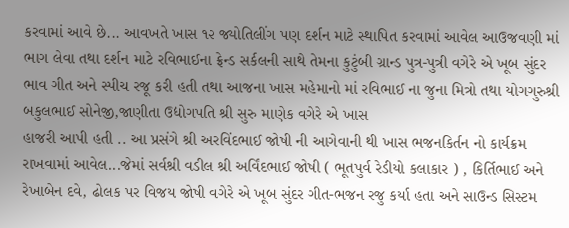કરવામાં આવે છે... આવખતે ખાસ ૧૨ જ્યોતિલીંગ પણ દર્શન માટે સ્થાપિત કરવામાં આવેલ આઉજવણી માં ભાગ લેવા તથા દર્શન માટે રવિભાઈના ફ્રેન્ડ સર્કલની સાથે તેમના કુટુંબી ગ્રાન્ડ પુત્ર-પુત્રી વગેરે એ ખૂબ સુંદર ભાવ ગીત અને સ્પીચ રજૂ કરી હતી તથા આજના ખાસ મહેમાનો માં રવિભાઈ ના જુના મિત્રો તથા યોગગુરુશ્રી બકુલભાઈ સોનેજી,જાણીતા ઉદ્યોગપતિ શ્રી સુરુ માણેક વગેરે એ ખાસ
હાજરી આપી હતી .. આ પ્રસંગે શ્રી અરવિંદભાઈ જોષી ની આગેવાની થી ખાસ ભજનકિર્તન નો કાર્યક્રમ રાખવામાં આવેલ...જેમાં સર્વશ્રી વડીલ શ્રી અર્વિંદભાઈ જોષી ( ભૂતપુર્વ રેડીયો કલાકાર ) , કિર્તિભાઈ અને રેખાબેન દવે, ઢોલક પર વિજય જોષી વગેરે એ ખૂબ સુંદર ગીત-ભજન રજુ કર્યા હતા અને સાઉન્ડ સિસ્ટમ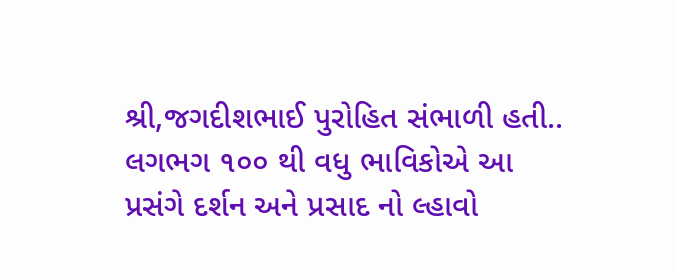શ્રી,જગદીશભાઈ પુરોહિત સંભાળી હતી.. લગભગ ૧૦૦ થી વધુ ભાવિકોએ આ પ્રસંગે દર્શન અને પ્રસાદ નો લ્હાવો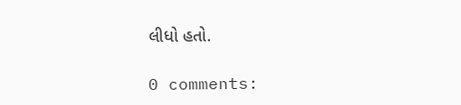લીધો હતો.

0 comments: